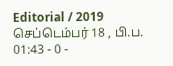Editorial / 2019 செப்டெம்பர் 18 , பி.ப. 01:43 - 0 -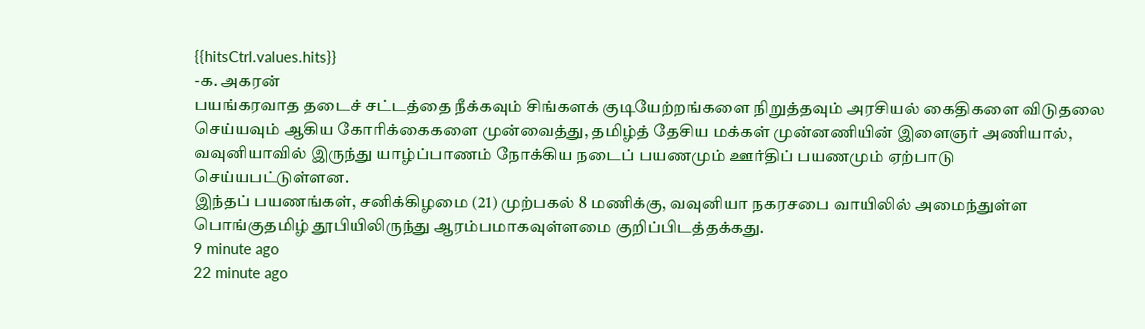{{hitsCtrl.values.hits}}
-க. அகரன்
பயங்கரவாத தடைச் சட்டத்தை நீக்கவும் சிங்களக் குடியேற்றங்களை நிறுத்தவும் அரசியல் கைதிகளை விடுதலை செய்யவும் ஆகிய கோரிக்கைகளை முன்வைத்து, தமிழ்த் தேசிய மக்கள் முன்னணியின் இளைஞர் அணியால், வவுனியாவில் இருந்து யாழ்ப்பாணம் நோக்கிய நடைப் பயணமும் ஊர்திப் பயணமும் ஏற்பாடு செய்யபட்டுள்ளன.
இந்தப் பயணங்கள், சனிக்கிழமை (21) முற்பகல் 8 மணிக்கு, வவுனியா நகரசபை வாயிலில் அமைந்துள்ள பொங்குதமிழ் தூபியிலிருந்து ஆரம்பமாகவுள்ளமை குறிப்பிடத்தக்கது.
9 minute ago
22 minute ago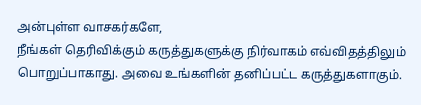அன்புள்ள வாசகர்களே,
நீங்கள் தெரிவிக்கும் கருத்துகளுக்கு நிர்வாகம் எவ்விதத்திலும் பொறுப்பாகாது. அவை உங்களின் தனிப்பட்ட கருத்துகளாகும்.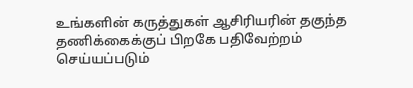உங்களின் கருத்துகள் ஆசிரியரின் தகுந்த தணிக்கைக்குப் பிறகே பதிவேற்றம் செய்யப்படும்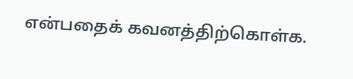என்பதைக் கவனத்திற்கொள்க.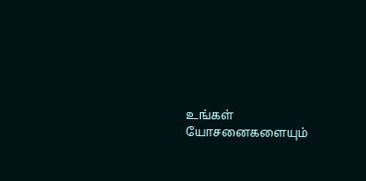உங்கள் யோசனைகளையும்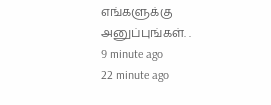எங்களுக்கு அனுப்புங்கள். .
9 minute ago
22 minute ago